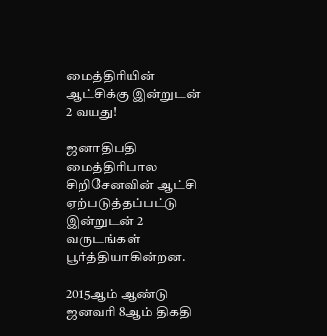மைத்திரியின் ஆட்சிக்கு இன்றுடன் 2 வயது!

ஜனாதிபதி மைத்திரிபால சிறிசேனவின் ஆட்சி ஏற்படுத்தப்பட்டு இன்றுடன் 2 வருடங்கள் பூர்த்தியாகின்றன.

2015ஆம் ஆண்டு ஜனவரி 8ஆம் திகதி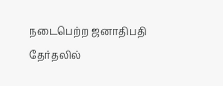நடைபெற்ற ஜனாதிபதி தேர்தலில்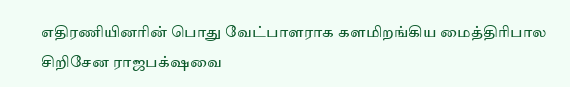எதிரணியினரின் பொது வேட்பாளராக களமிறங்கிய மைத்திரிபால சிறிசேன ராஜபக்‌ஷவை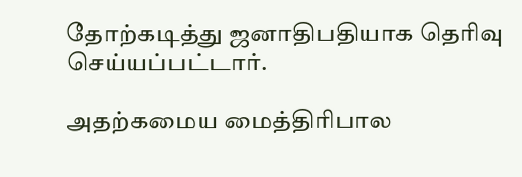தோற்கடித்து ஜனாதிபதியாக தெரிவு செய்யப்பட்டார்.

அதற்கமைய மைத்திரிபால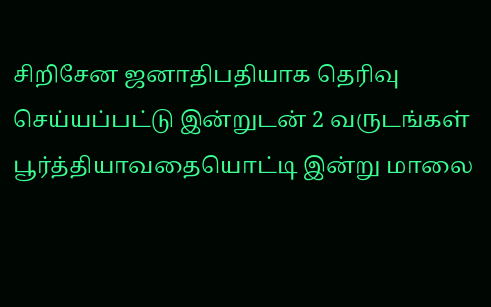சிறிசேன ஜனாதிபதியாக தெரிவு செய்யப்பட்டு இன்றுடன் 2 வருடங்கள் பூர்த்தியாவதையொட்டி இன்று மாலை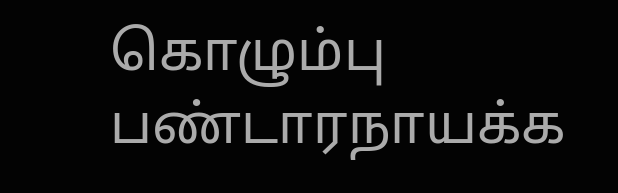கொழும்பு பண்டாரநாயக்க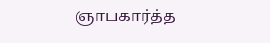ஞாபகார்த்த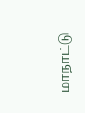மாநாட்டு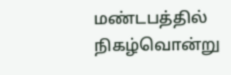மண்டபத்தில் நிகழ்வொன்று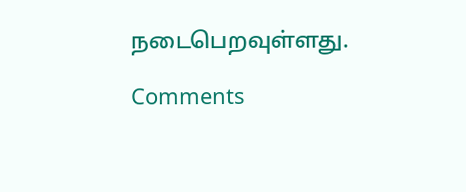நடைபெறவுள்ளது.

Comments